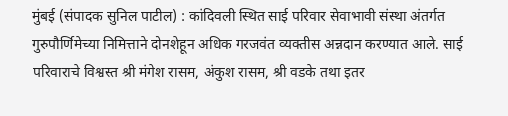मुंबई (संपादक सुनिल पाटील) : कांदिवली स्थित साई परिवार सेवाभावी संस्था अंतर्गत गुरुपौर्णिमेच्या निमित्ताने दोनशेहून अधिक गरजवंत व्यक्तीस अन्नदान करण्यात आले. साई परिवाराचे विश्वस्त श्री मंगेश रासम, अंकुश रासम, श्री वडके तथा इतर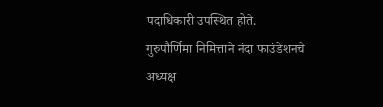पदाधिकारी उपस्थित होते.
गुरुपौर्णिमा निमित्ताने नंदा फाउंडेशनचे अध्यक्ष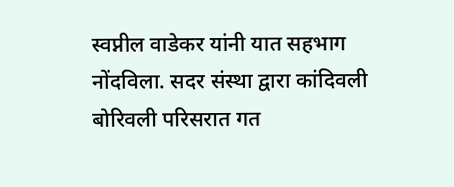स्वप्नील वाडेकर यांनी यात सहभाग नोंदविला. सदर संस्था द्वारा कांदिवली बोरिवली परिसरात गत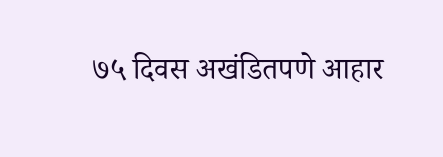७५ दिवस अखंडितपणे आहार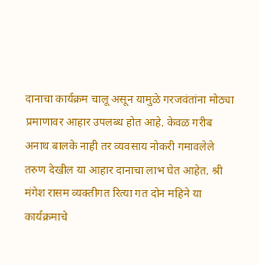दानाचा कार्यक्रम चालू असून यामुळे गरजवंतांना मोठ्या प्रमाणावर आहार उपलब्ध होत आहे. केवळ गरीब अनाथ बालके नाही तर व्यवसाय नोकरी गमावलेले तरुण देखील या आहार दानाचा लाभ घेत आहेत. श्री मंगेश रासम व्यक्तीगत रित्या गत दोन महिने या कार्यक्रमाचे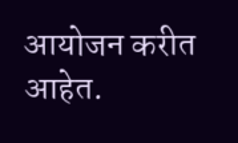आयोजन करीत आहेत.